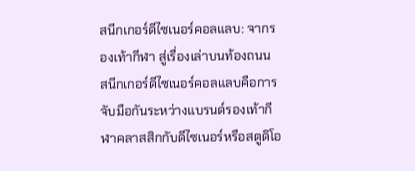สนีกเกอร์ดีไซเนอร์คอลแลบ: จากรองเท้ากีฬา สู่เรื่องเล่าบนท้องถนน
สนีกเกอร์ดีไซเนอร์คอลแลบคือการจับมือกันระหว่างแบรนด์รองเท้ากีฬาคลาสสิกกับดีไซเนอร์หรือสตูดิโอ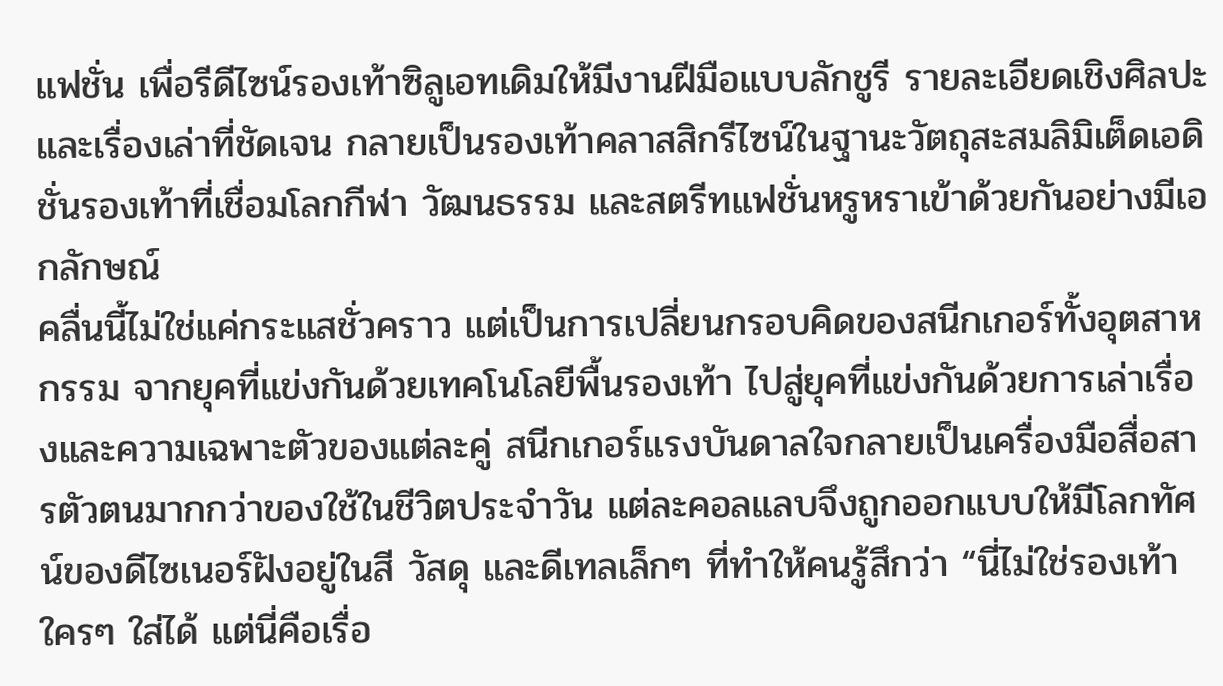แฟชั่น เพื่อรีดีไซน์รองเท้าซิลูเอทเดิมให้มีงานฝีมือแบบลักชูรี รายละเอียดเชิงศิลปะ และเรื่องเล่าที่ชัดเจน กลายเป็นรองเท้าคลาสสิกรีไซน์ในฐานะวัตถุสะสมลิมิเต็ดเอดิชั่นรองเท้าที่เชื่อมโลกกีฬา วัฒนธรรม และสตรีทแฟชั่นหรูหราเข้าด้วยกันอย่างมีเอกลักษณ์
คลื่นนี้ไม่ใช่แค่กระแสชั่วคราว แต่เป็นการเปลี่ยนกรอบคิดของสนีกเกอร์ทั้งอุตสาหกรรม จากยุคที่แข่งกันด้วยเทคโนโลยีพื้นรองเท้า ไปสู่ยุคที่แข่งกันด้วยการเล่าเรื่องและความเฉพาะตัวของแต่ละคู่ สนีกเกอร์แรงบันดาลใจกลายเป็นเครื่องมือสื่อสารตัวตนมากกว่าของใช้ในชีวิตประจำวัน แต่ละคอลแลบจึงถูกออกแบบให้มีโลกทัศน์ของดีไซเนอร์ฝังอยู่ในสี วัสดุ และดีเทลเล็กๆ ที่ทำให้คนรู้สึกว่า “นี่ไม่ใช่รองเท้าใครๆ ใส่ได้ แต่นี่คือเรื่อ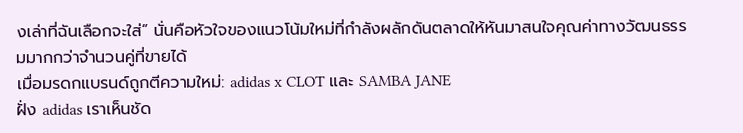งเล่าที่ฉันเลือกจะใส่” นั่นคือหัวใจของแนวโน้มใหม่ที่กำลังผลักดันตลาดให้หันมาสนใจคุณค่าทางวัฒนธรรมมากกว่าจำนวนคู่ที่ขายได้
เมื่อมรดกแบรนด์ถูกตีความใหม่: adidas x CLOT และ SAMBA JANE
ฝั่ง adidas เราเห็นชัด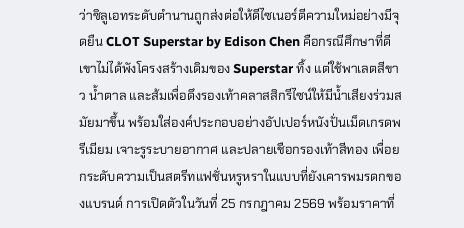ว่าซิลูเอทระดับตำนานถูกส่งต่อให้ดีไซเนอร์ตีความใหม่อย่างมีจุดยืน CLOT Superstar by Edison Chen คือกรณีศึกษาที่ดี เขาไม่ได้พังโครงสร้างเดิมของ Superstar ทิ้ง แต่ใช้พาเลตสีขาว น้ำตาล และส้มเพื่อดึงรองเท้าคลาสสิกรีไซน์ให้มีน้ำเสียงร่วมสมัยมาขึ้น พร้อมใส่องค์ประกอบอย่างอัปเปอร์หนังปั่นเม็ดเกรดพรีเมียม เจาะรูระบายอากาศ และปลายเชือกรองเท้าสีทอง เพื่อยกระดับความเป็นสตรีทแฟชั่นหรูหราในแบบที่ยังเคารพมรดกของแบรนด์ การเปิดตัวในวันที่ 25 กรกฎาคม 2569 พร้อมราคาที่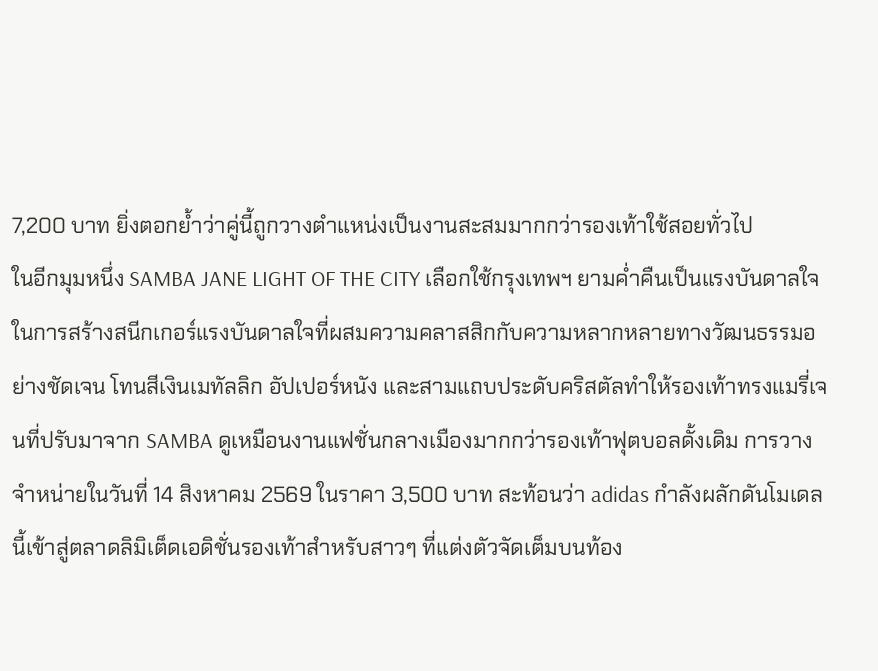7,200 บาท ยิ่งตอกย้ำว่าคู่นี้ถูกวางตำแหน่งเป็นงานสะสมมากกว่ารองเท้าใช้สอยทั่วไป
ในอีกมุมหนึ่ง SAMBA JANE LIGHT OF THE CITY เลือกใช้กรุงเทพฯ ยามค่ำคืนเป็นแรงบันดาลใจในการสร้างสนีกเกอร์แรงบันดาลใจที่ผสมความคลาสสิกกับความหลากหลายทางวัฒนธรรมอย่างชัดเจน โทนสีเงินเมทัลลิก อัปเปอร์หนัง และสามแถบประดับคริสตัลทำให้รองเท้าทรงแมรี่เจนที่ปรับมาจาก SAMBA ดูเหมือนงานแฟชั่นกลางเมืองมากกว่ารองเท้าฟุตบอลดั้งเดิม การวางจำหน่ายในวันที่ 14 สิงหาคม 2569 ในราคา 3,500 บาท สะท้อนว่า adidas กำลังผลักดันโมเดลนี้เข้าสู่ตลาดลิมิเต็ดเอดิชั่นรองเท้าสำหรับสาวๆ ที่แต่งตัวจัดเต็มบนท้อง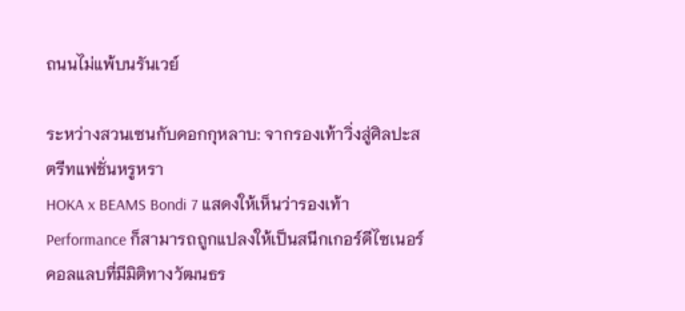ถนนไม่แพ้บนรันเวย์

ระหว่างสวนเซนกับดอกกุหลาบ: จากรองเท้าวิ่งสู่ศิลปะสตรีทแฟชั่นหรูหรา
HOKA x BEAMS Bondi 7 แสดงให้เห็นว่ารองเท้า Performance ก็สามารถถูกแปลงให้เป็นสนีกเกอร์ดีไซเนอร์คอลแลบที่มีมิติทางวัฒนธร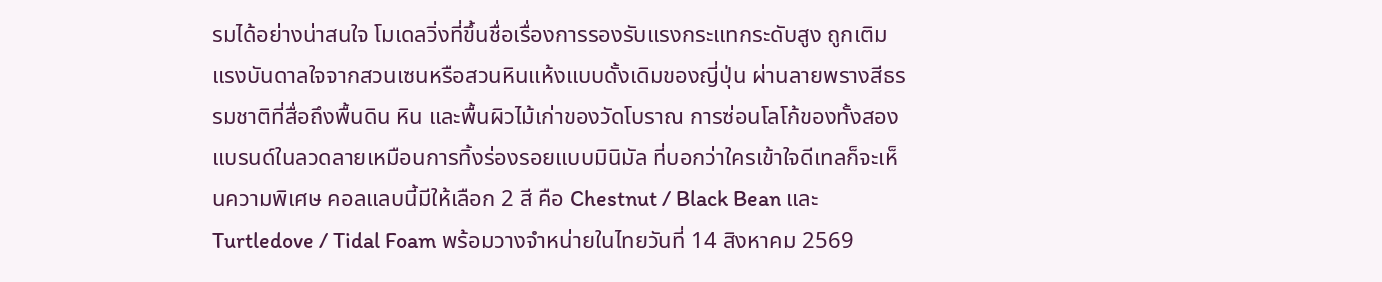รมได้อย่างน่าสนใจ โมเดลวิ่งที่ขึ้นชื่อเรื่องการรองรับแรงกระแทกระดับสูง ถูกเติมแรงบันดาลใจจากสวนเซนหรือสวนหินแห้งแบบดั้งเดิมของญี่ปุ่น ผ่านลายพรางสีธรรมชาติที่สื่อถึงพื้นดิน หิน และพื้นผิวไม้เก่าของวัดโบราณ การซ่อนโลโก้ของทั้งสองแบรนด์ในลวดลายเหมือนการทิ้งร่องรอยแบบมินิมัล ที่บอกว่าใครเข้าใจดีเทลก็จะเห็นความพิเศษ คอลแลบนี้มีให้เลือก 2 สี คือ Chestnut / Black Bean และ Turtledove / Tidal Foam พร้อมวางจำหน่ายในไทยวันที่ 14 สิงหาคม 2569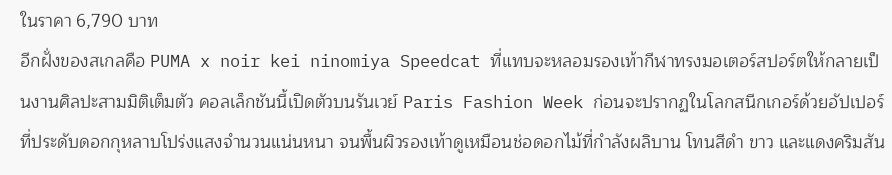ในราคา 6,790 บาท
อีกฝั่งของสเกลคือ PUMA x noir kei ninomiya Speedcat ที่แทบจะหลอมรองเท้ากีฬาทรงมอเตอร์สปอร์ตให้กลายเป็นงานศิลปะสามมิติเต็มตัว คอลเล็กชันนี้เปิดตัวบนรันเวย์ Paris Fashion Week ก่อนจะปรากฏในโลกสนีกเกอร์ด้วยอัปเปอร์ที่ประดับดอกกุหลาบโปร่งแสงจำนวนแน่นหนา จนพื้นผิวรองเท้าดูเหมือนช่อดอกไม้ที่กำลังผลิบาน โทนสีดำ ขาว และแดงคริมสัน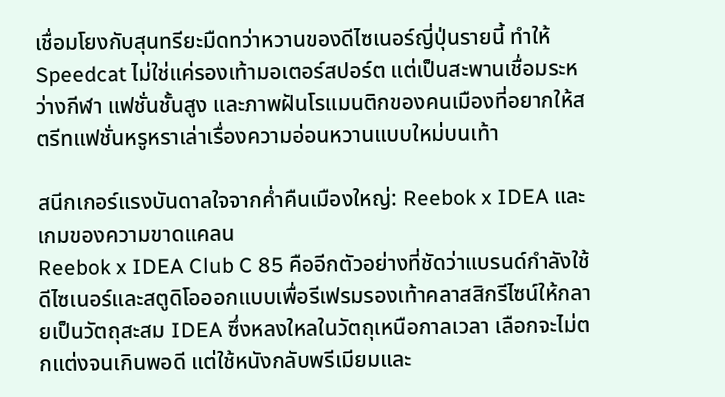เชื่อมโยงกับสุนทรียะมืดทว่าหวานของดีไซเนอร์ญี่ปุ่นรายนี้ ทำให้ Speedcat ไม่ใช่แค่รองเท้ามอเตอร์สปอร์ต แต่เป็นสะพานเชื่อมระหว่างกีฬา แฟชั่นชั้นสูง และภาพฝันโรแมนติกของคนเมืองที่อยากให้สตรีทแฟชั่นหรูหราเล่าเรื่องความอ่อนหวานแบบใหม่บนเท้า

สนีกเกอร์แรงบันดาลใจจากค่ำคืนเมืองใหญ่: Reebok x IDEA และเกมของความขาดแคลน
Reebok x IDEA Club C 85 คืออีกตัวอย่างที่ชัดว่าแบรนด์กำลังใช้ดีไซเนอร์และสตูดิโอออกแบบเพื่อรีเฟรมรองเท้าคลาสสิกรีไซน์ให้กลายเป็นวัตถุสะสม IDEA ซึ่งหลงใหลในวัตถุเหนือกาลเวลา เลือกจะไม่ตกแต่งจนเกินพอดี แต่ใช้หนังกลับพรีเมียมและ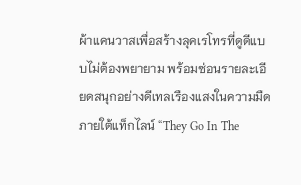ผ้าแคนวาสเพื่อสร้างลุคเรโทรที่ดูดีแบบไม่ต้องพยายาม พร้อมซ่อนรายละเอียดสนุกอย่างดีเทลเรืองแสงในความมืดภายใต้แท็กไลน์ “They Go In The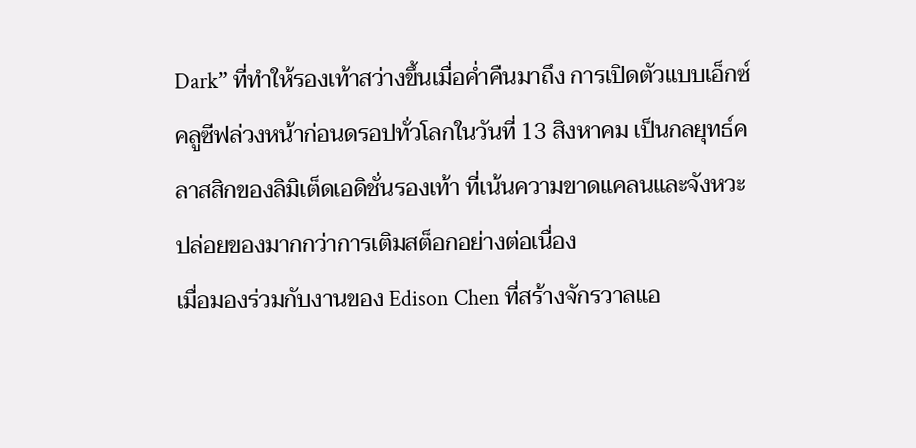Dark” ที่ทำให้รองเท้าสว่างขึ้นเมื่อค่ำคืนมาถึง การเปิดตัวแบบเอ็กซ์คลูซีฟล่วงหน้าก่อนดรอปทั่วโลกในวันที่ 13 สิงหาคม เป็นกลยุทธ์คลาสสิกของลิมิเต็ดเอดิชั่นรองเท้า ที่เน้นความขาดแคลนและจังหวะปล่อยของมากกว่าการเติมสต็อกอย่างต่อเนื่อง
เมื่อมองร่วมกับงานของ Edison Chen ที่สร้างจักรวาลแอ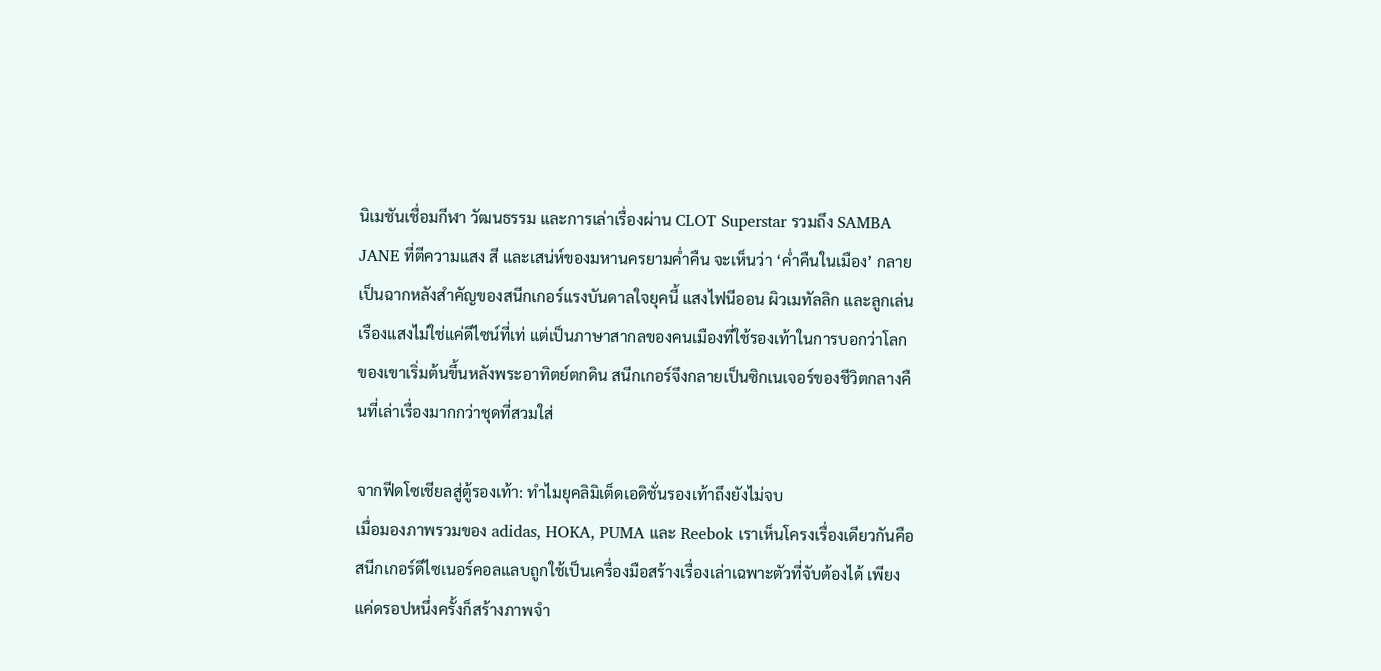นิเมชันเชื่อมกีฬา วัฒนธรรม และการเล่าเรื่องผ่าน CLOT Superstar รวมถึง SAMBA JANE ที่ตีความแสง สี และเสน่ห์ของมหานครยามค่ำคืน จะเห็นว่า ‘ค่ำคืนในเมือง’ กลายเป็นฉากหลังสำคัญของสนีกเกอร์แรงบันดาลใจยุคนี้ แสงไฟนีออน ผิวเมทัลลิก และลูกเล่นเรืองแสงไม่ใช่แค่ดีไซน์ที่เท่ แต่เป็นภาษาสากลของคนเมืองที่ใช้รองเท้าในการบอกว่าโลกของเขาเริ่มต้นขึ้นหลังพระอาทิตย์ตกดิน สนีกเกอร์จึงกลายเป็นซิกเนเจอร์ของชีวิตกลางคืนที่เล่าเรื่องมากกว่าชุดที่สวมใส่

จากฟีดโซเชียลสู่ตู้รองเท้า: ทำไมยุคลิมิเต็ดเอดิชั่นรองเท้าถึงยังไม่จบ
เมื่อมองภาพรวมของ adidas, HOKA, PUMA และ Reebok เราเห็นโครงเรื่องเดียวกันคือ สนีกเกอร์ดีไซเนอร์คอลแลบถูกใช้เป็นเครื่องมือสร้างเรื่องเล่าเฉพาะตัวที่จับต้องได้ เพียงแค่ดรอปหนึ่งครั้งก็สร้างภาพจำ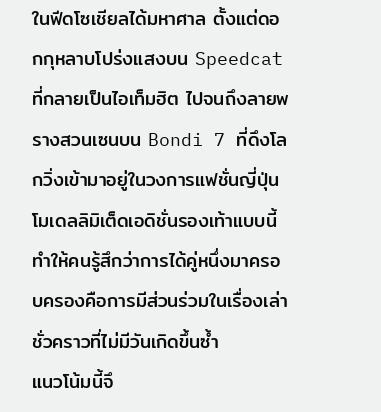ในฟีดโซเชียลได้มหาศาล ตั้งแต่ดอกกุหลาบโปร่งแสงบน Speedcat ที่กลายเป็นไอเท็มฮิต ไปจนถึงลายพรางสวนเซนบน Bondi 7 ที่ดึงโลกวิ่งเข้ามาอยู่ในวงการแฟชั่นญี่ปุ่น โมเดลลิมิเต็ดเอดิชั่นรองเท้าแบบนี้ทำให้คนรู้สึกว่าการได้คู่หนึ่งมาครอบครองคือการมีส่วนร่วมในเรื่องเล่าชั่วคราวที่ไม่มีวันเกิดขึ้นซ้ำ
แนวโน้มนี้จึ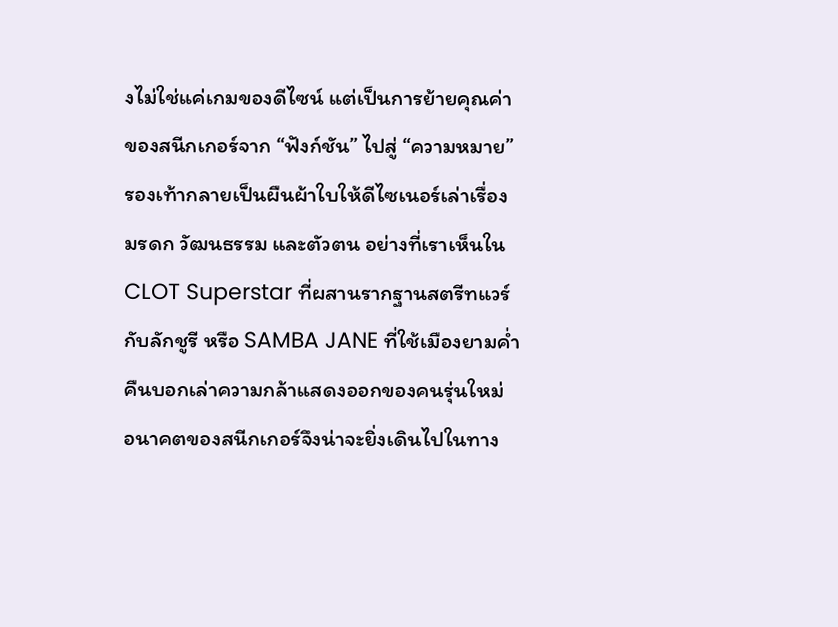งไม่ใช่แค่เกมของดีไซน์ แต่เป็นการย้ายคุณค่าของสนีกเกอร์จาก “ฟังก์ชัน” ไปสู่ “ความหมาย” รองเท้ากลายเป็นผืนผ้าใบให้ดีไซเนอร์เล่าเรื่องมรดก วัฒนธรรม และตัวตน อย่างที่เราเห็นใน CLOT Superstar ที่ผสานรากฐานสตรีทแวร์กับลักชูรี หรือ SAMBA JANE ที่ใช้เมืองยามค่ำคืนบอกเล่าความกล้าแสดงออกของคนรุ่นใหม่ อนาคตของสนีกเกอร์จึงน่าจะยิ่งเดินไปในทาง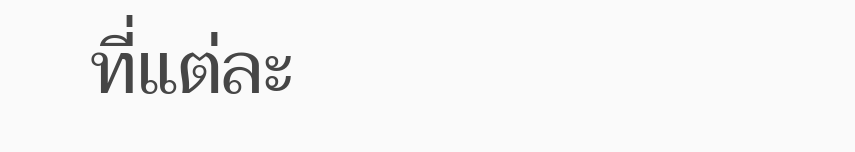ที่แต่ละ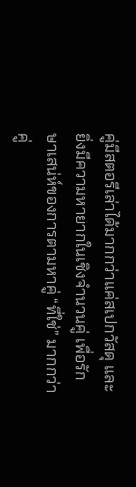คู่มีสตอรีเล่าได้มากกว่าแค่สเปกวัสดุ และยิ่งมีความหายากในเชิงจำนวนคู่ เพื่อรักษาเสน่ห์ของการตามหาคู่ “ที่ใช่” มากกว่าคู่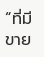“ที่มีขาย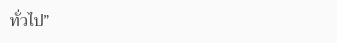ทั่วไป”